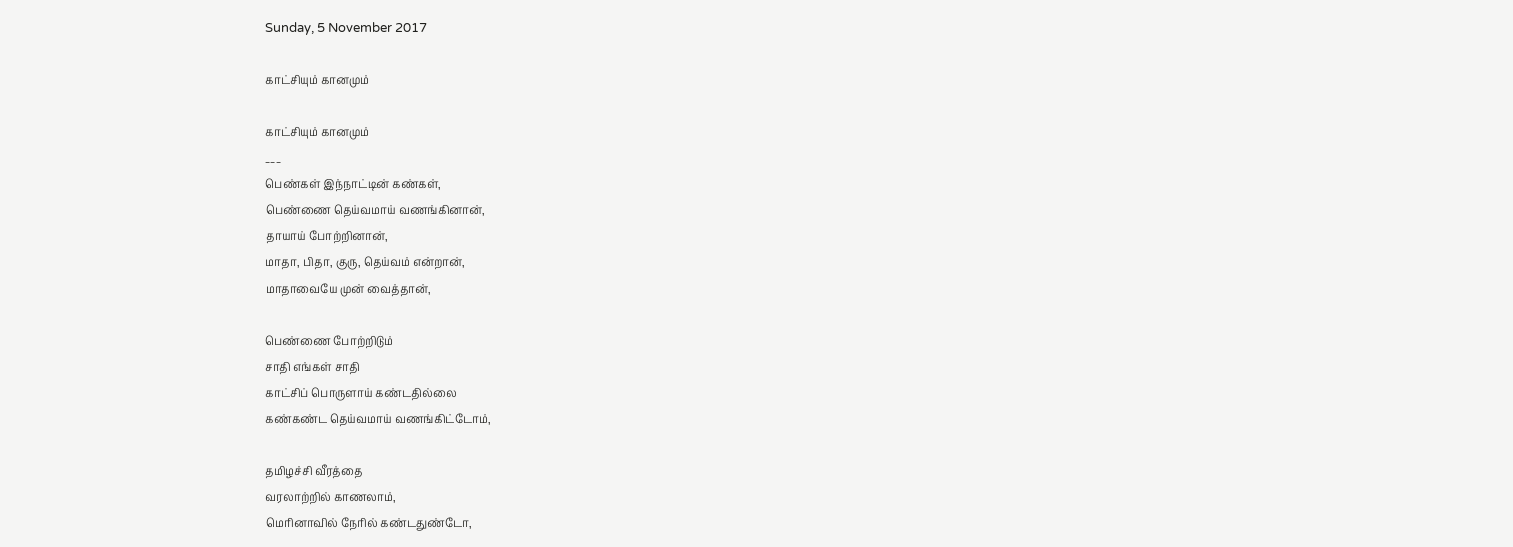Sunday, 5 November 2017

காட்சியும் கானமும்

காட்சியும் கானமும்
___
பெண்கள் இந்நாட்டின் கண்கள்,
பெண்ணை தெய்வமாய் வணங்கினான்,
தாயாய் போற்றினான்,
மாதா, பிதா, குரு, தெய்வம் என்றான்,
மாதாவையே முன் வைத்தான்,

பெண்ணை போற்றிடும்
சாதி எங்கள் சாதி
காட்சிப் பொருளாய் கண்டதில்லை
கண்கண்ட தெய்வமாய் வணங்கிட்டோம்,

தமிழச்சி வீரத்தை
வரலாற்றில் காணலாம்,
மெரினாவில் நேரில் கண்டதுண்டோ,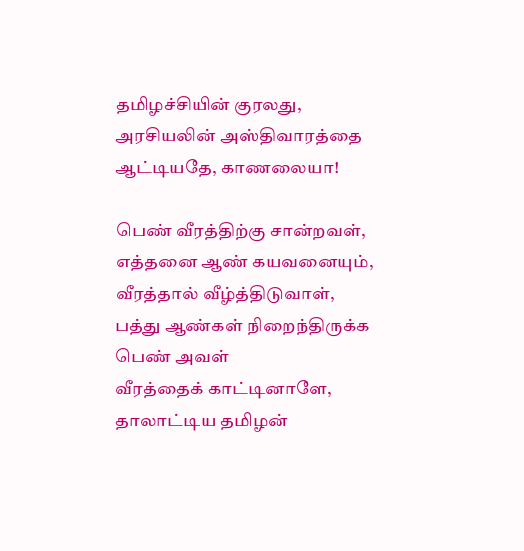தமிழச்சியின் குரலது,
அரசியலின் அஸ்திவாரத்தை
ஆட்டியதே, காணலையா!

பெண் வீரத்திற்கு சான்றவள்,
எத்தனை ஆண் கயவனையும்,
வீரத்தால் வீழ்த்திடுவாள்,
பத்து ஆண்கள் நிறைந்திருக்க
பெண் அவள்
வீரத்தைக் காட்டினாளே,
தாலாட்டிய தமிழன்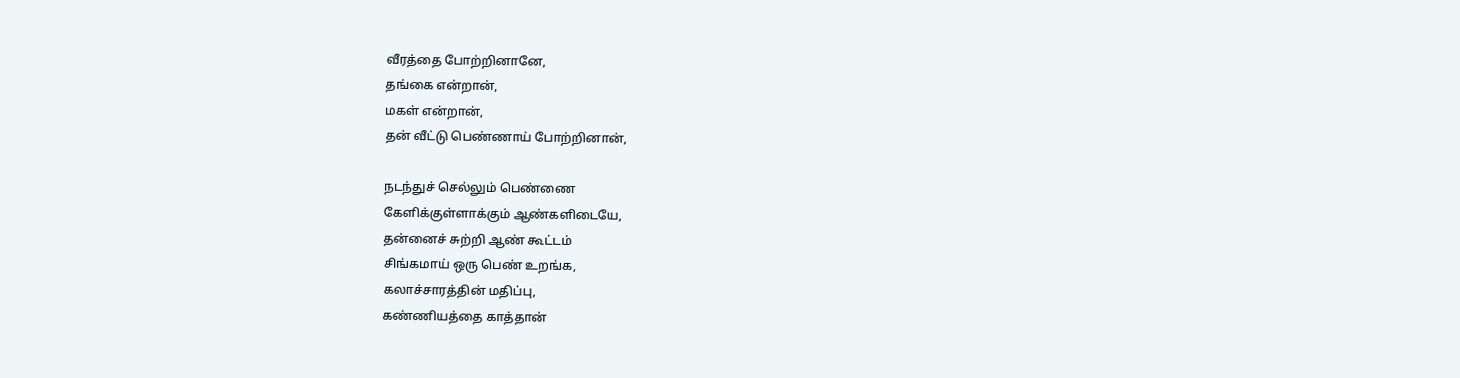வீரத்தை போற்றினானே,
தங்கை என்றான்,
மகள் என்றான்,
தன் வீட்டு பெண்ணாய் போற்றினான்,

நடந்துச் செல்லும் பெண்ணை
கேளிக்குள்ளாக்கும் ஆண்களிடையே,
தன்னைச் சுற்றி ஆண் கூட்டம்
சிங்கமாய் ஒரு பெண் உறங்க,
கலாச்சாரத்தின் மதிப்பு,
கண்ணியத்தை காத்தான்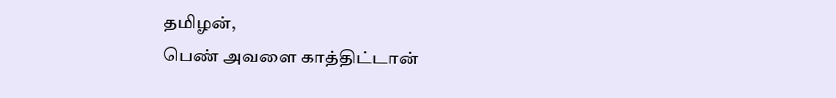தமிழன்,
பெண் அவளை காத்திட்டான்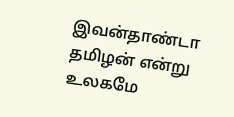இவன்தாண்டா தமிழன் என்று
உலகமே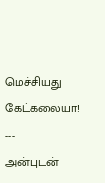மெச்சியது கேட்கலையா!
---
அன்புடன்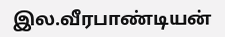இல.வீரபாண்டியன்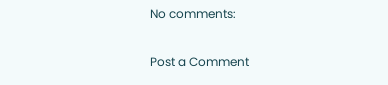No comments:

Post a Comment